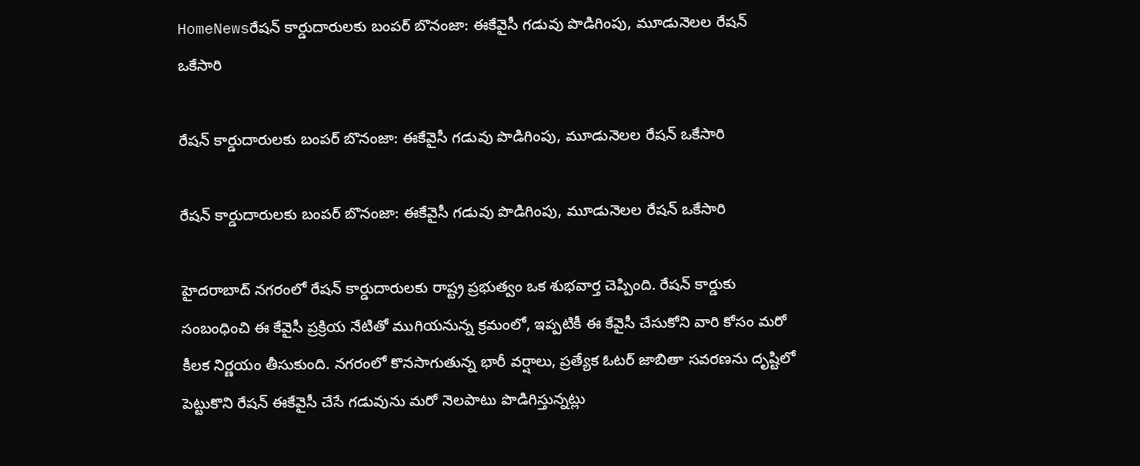HomeNewsరేషన్ కార్డుదారులకు బంపర్ బొనంజా: ఈకేవైసీ గడువు పొడిగింపు, మూడునెలల రేషన్ ఒకేసారి

రేషన్ కార్డుదారులకు బంపర్ బొనంజా: ఈకేవైసీ గడువు పొడిగింపు, మూడునెలల రేషన్ ఒకేసారి

రేషన్ కార్డుదారులకు బంపర్ బొనంజా: ఈకేవైసీ గడువు పొడిగింపు, మూడునెలల రేషన్ ఒకేసారి

హైదరాబాద్ నగరంలో రేషన్ కార్డుదారులకు రాష్ట్ర ప్రభుత్వం ఒక శుభవార్త చెప్పింది. రేషన్ కార్డుకు సంబంధించి ఈ కేవైసీ ప్రక్రియ నేటితో ముగియనున్న క్రమంలో, ఇప్పటికీ ఈ కేవైసీ చేసుకోని వారి కోసం మరో కీలక నిర్ణయం తీసుకుంది. నగరంలో కొనసాగుతున్న భారీ వర్షాలు, ప్రత్యేక ఓటర్ జాబితా సవరణను దృష్టిలో పెట్టుకొని రేషన్ ఈకేవైసీ చేసే గడువును మరో నెలపాటు పొడిగిస్తున్నట్లు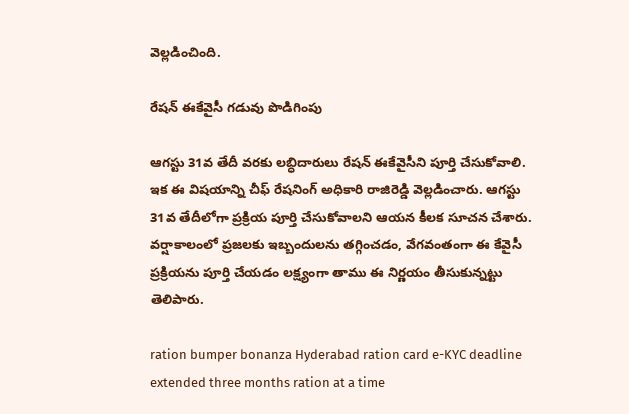వెల్లడించింది.

రేషన్ ఈకేవైసీ గడువు పొడిగింపు

ఆగస్టు 31వ తేదీ వరకు లబ్ధిదారులు రేషన్ ఈకేవైసీని పూర్తి చేసుకోవాలి. ఇక ఈ విషయాన్ని చీఫ్ రేషనింగ్ అధికారి రాజిరెడ్డి వెల్లడించారు. ఆగస్టు 31వ తేదీలోగా ప్రక్రియ పూర్తి చేసుకోవాలని ఆయన కీలక సూచన చేశారు. వర్షాకాలంలో ప్రజలకు ఇబ్బందులను తగ్గించడం, వేగవంతంగా ఈ కేవైసీ ప్రక్రియను పూర్తి చేయడం లక్ష్యంగా తాము ఈ నిర్ణయం తీసుకున్నట్టు తెలిపారు.

ration bumper bonanza Hyderabad ration card e-KYC deadline extended three months ration at a time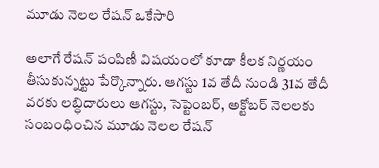మూడు నెలల రేషన్ ఒకేసారి

అలాగే రేషన్ పంపిణీ విషయంలో కూడా కీలక నిర్ణయం తీసుకున్నట్టు పేర్కొన్నారు. ఆగస్టు 1వ తేదీ నుండి 31వ తేదీ వరకు లబ్ధిదారులు ఆగస్టు, సెప్టెంబర్, అక్టోబర్ నెలలకు సంబంధించిన మూడు నెలల రేషన్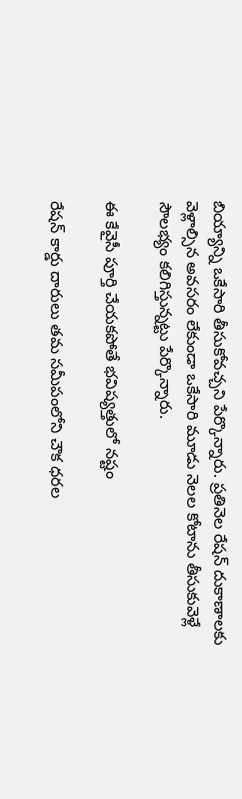బియ్యాన్ని ఒకేసారి తీసుకోవచ్చని పేర్కొన్నారు. ప్రతినెల రేషన్ దుకాణాలకు వెళ్లాల్సిన అవసరం లేకుండా ఒకేసారి మూడు నెలల కోటాను తీసుకువెళ్లే సౌలభ్యం కలిగిస్తున్నట్టు పేర్కొన్నారు.

ఈ కేవైసీ పూర్తి చేయకపోతే భవిష్యత్తులో నష్టం

రేషన్ కార్డు దారులు తమ సమీపంలోని చౌక ధరల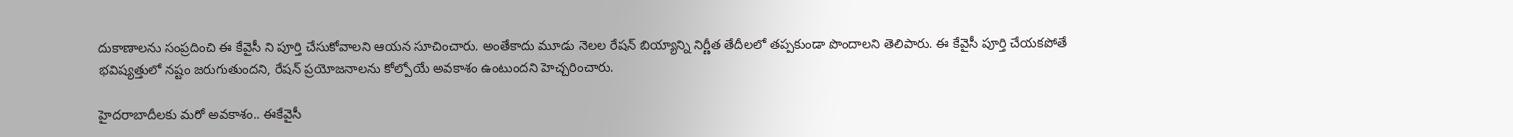దుకాణాలను సంప్రదించి ఈ కేవైసీ ని పూర్తి చేసుకోవాలని ఆయన సూచించారు. అంతేకాదు మూడు నెలల రేషన్ బియ్యాన్ని నిర్ణీత తేదీలలో తప్పకుండా పొందాలని తెలిపారు. ఈ కేవైసీ పూర్తి చేయకపోతే భవిష్యత్తులో నష్టం జరుగుతుందని, రేషన్ ప్రయోజనాలను కోల్పోయే అవకాశం ఉంటుందని హెచ్చరించారు.

హైదరాబాదీలకు మరో అవకాశం.. ఈకేవైసీ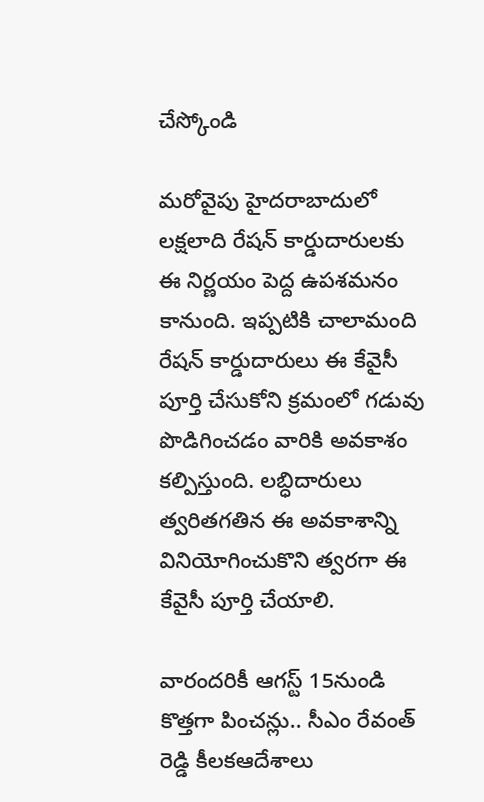చేస్కోండి

మరోవైపు హైదరాబాదులో లక్షలాది రేషన్ కార్డుదారులకు ఈ నిర్ణయం పెద్ద ఉపశమనం కానుంది. ఇప్పటికి చాలామంది రేషన్ కార్డుదారులు ఈ కేవైసీ పూర్తి చేసుకోని క్రమంలో గడువు పొడిగించడం వారికి అవకాశం కల్పిస్తుంది. లబ్ధిదారులు త్వరితగతిన ఈ అవకాశాన్ని వినియోగించుకొని త్వరగా ఈ కేవైసీ పూర్తి చేయాలి.

వారందరికీ ఆగస్ట్ 15నుండి కొత్తగా పించన్లు.. సీఎం రేవంత్ రెడ్డి కీలకఆదేశాలు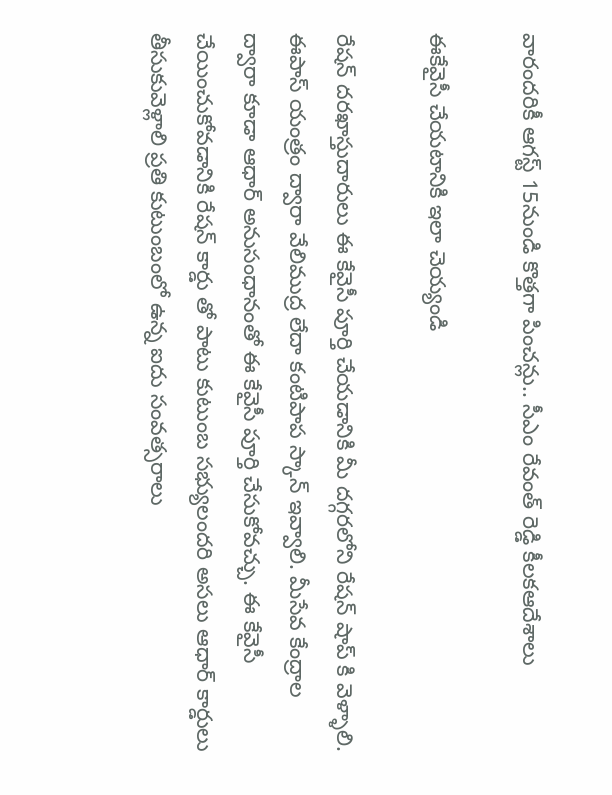వారందరికీ ఆగస్ట్ 15నుండి కొత్తగా పించన్లు.. సీఎం రేవంత్ రెడ్డి కీలకఆదేశాలు

ఈకేవైసీ చేయటానికి ఇలా చెయ్యండి

రేషన్ దరఖాస్తుదారులు ఈ కేవైసీ పూర్తి చేయడానికి మీ దగ్గరలోని రేషన్ షాప్ కి వెళ్ళాలి. ఈపాస్ యంత్రం ద్వారా వేలిముద్ర లేదా కంటిపాప స్కాన్ ఇవ్వాలి. మీసేవ కేంద్రాల ద్వారా కూడా ఆధార్ అనుసంధానంతో ఈ కేవైసీ పూర్తి చేసుకోవచ్చు. ఈ కేవైసీ చేయించుకోవడానికి రేషన్ కార్డు తో పాటు కుటుంబ సభ్యులందరి అసలు ఆధార్ కార్డులు తీసుకువెళ్లాలి ప్రతి కుటుంబంలో ఉన్న ఐదు సంవత్సరాలు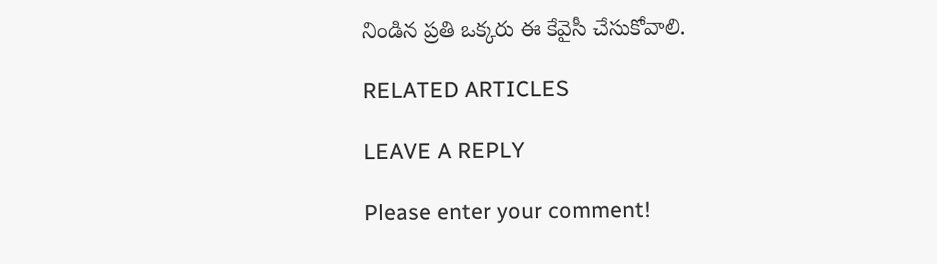నిండిన ప్రతి ఒక్కరు ఈ కేవైసీ చేసుకోవాలి.

RELATED ARTICLES

LEAVE A REPLY

Please enter your comment!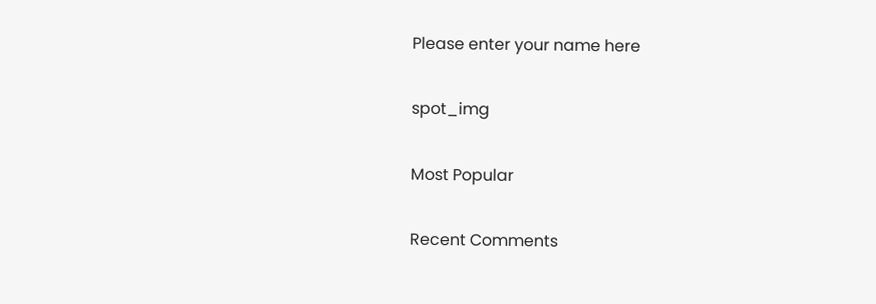Please enter your name here

spot_img

Most Popular

Recent Comments